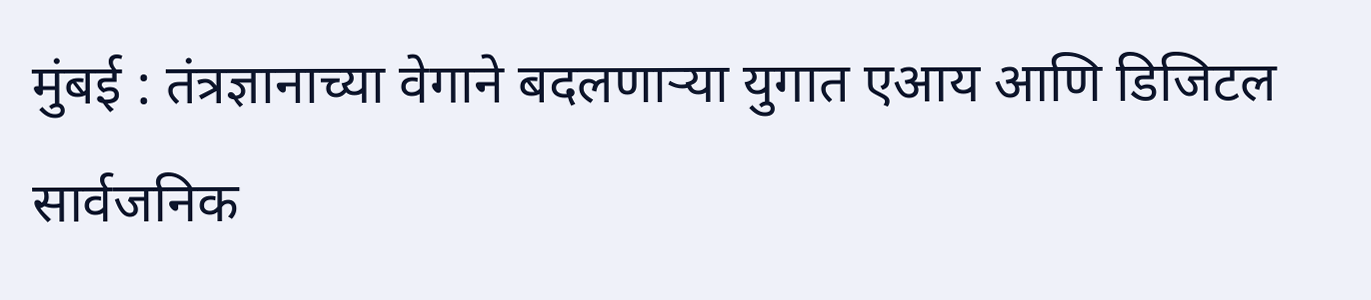मुंबई : तंत्रज्ञानाच्या वेगाने बदलणाऱ्या युगात एआय आणि डिजिटल सार्वजनिक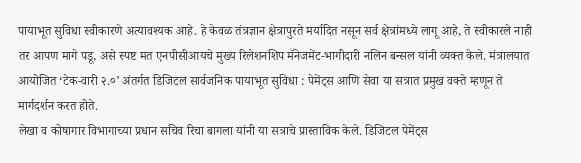पायाभूत सुविधा स्वीकारणे अत्यावश्यक आहे. हे केवळ तंत्रज्ञान क्षेत्रापुरते मर्यादित नसून सर्व क्षेत्रांमध्ये लागू आहे, ते स्वीकारले नाही तर आपण मागे पडू, असे स्पष्ट मत एनपीसीआयचे मुख्य रिलेशनशिप मॅनेजमेंट-भागीदारी नलिन बन्सल यांनी व्यक्त केले. मंत्रालयात आयोजित ‘टेक-वारी २.०’ अंतर्गत डिजिटल सार्वजनिक पायाभूत सुविधा : पेमेंट्स आणि सेवा या सत्रात प्रमुख वक्ते म्हणून ते मार्गदर्शन करत होते.
लेखा व कोषागार विभागाच्या प्रधान सचिव रिचा बागला यांनी या सत्राचे प्रास्ताविक केले. डिजिटल पेमेंट्स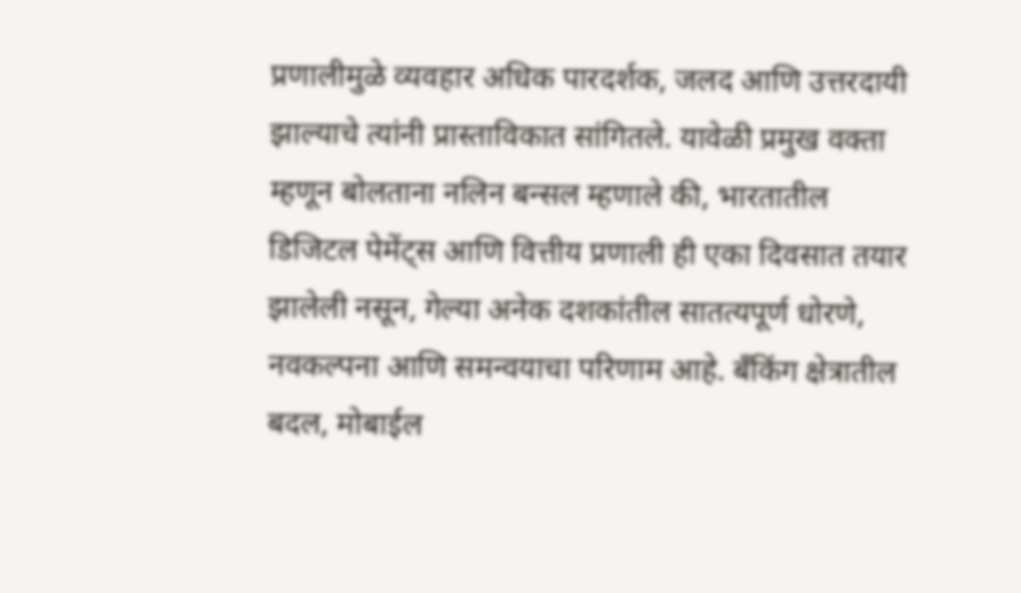प्रणालीमुळे व्यवहार अधिक पारदर्शक, जलद आणि उत्तरदायी झाल्याचे त्यांनी प्रास्ताविकात सांगितले. यावेळी प्रमुख वक्ता म्हणून बोलताना नलिन बन्सल म्हणाले की, भारतातील डिजिटल पेमेंट्स आणि वित्तीय प्रणाली ही एका दिवसात तयार झालेली नसून, गेल्या अनेक दशकांतील सातत्यपूर्ण धोरणे, नवकल्पना आणि समन्वयाचा परिणाम आहे. बँकिंग क्षेत्रातील बदल, मोबाईल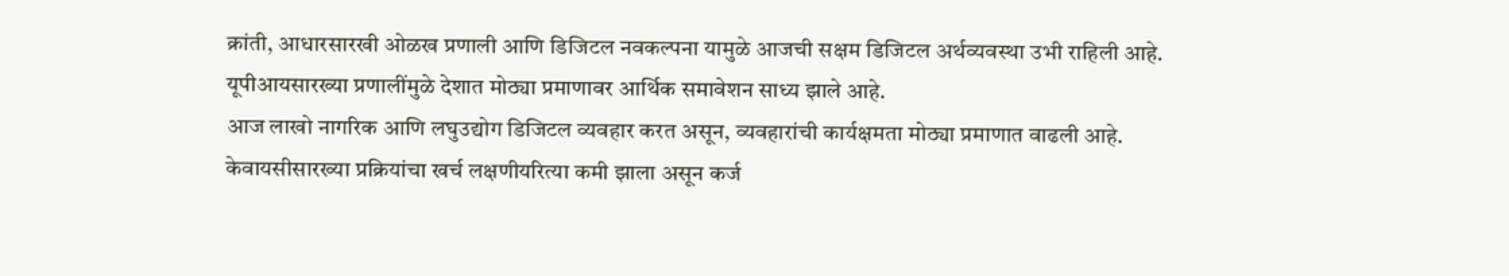क्रांती, आधारसारखी ओळख प्रणाली आणि डिजिटल नवकल्पना यामुळे आजची सक्षम डिजिटल अर्थव्यवस्था उभी राहिली आहे. यूपीआयसारख्या प्रणालींमुळे देशात मोठ्या प्रमाणावर आर्थिक समावेशन साध्य झाले आहे.
आज लाखो नागरिक आणि लघुउद्योग डिजिटल व्यवहार करत असून, व्यवहारांची कार्यक्षमता मोठ्या प्रमाणात वाढली आहे. केवायसीसारख्या प्रक्रियांचा खर्च लक्षणीयरित्या कमी झाला असून कर्ज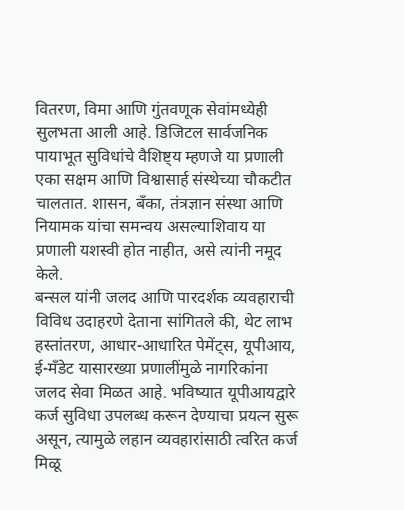वितरण, विमा आणि गुंतवणूक सेवांमध्येही सुलभता आली आहे. डिजिटल सार्वजनिक पायाभूत सुविधांचे वैशिष्ट्य म्हणजे या प्रणाली एका सक्षम आणि विश्वासार्ह संस्थेच्या चौकटीत चालतात. शासन, बँका, तंत्रज्ञान संस्था आणि नियामक यांचा समन्वय असल्याशिवाय या प्रणाली यशस्वी होत नाहीत, असे त्यांनी नमूद केले.
बन्सल यांनी जलद आणि पारदर्शक व्यवहाराची विविध उदाहरणे देताना सांगितले की, थेट लाभ हस्तांतरण, आधार-आधारित पेमेंट्स, यूपीआय, ई-मँडेट यासारख्या प्रणालींमुळे नागरिकांना जलद सेवा मिळत आहे. भविष्यात यूपीआयद्वारे कर्ज सुविधा उपलब्ध करून देण्याचा प्रयत्न सुरू असून, त्यामुळे लहान व्यवहारांसाठी त्वरित कर्ज मिळू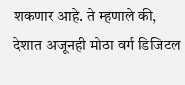शकणार आहे. ते म्हणाले की, देशात अजूनही मोठा वर्ग डिजिटल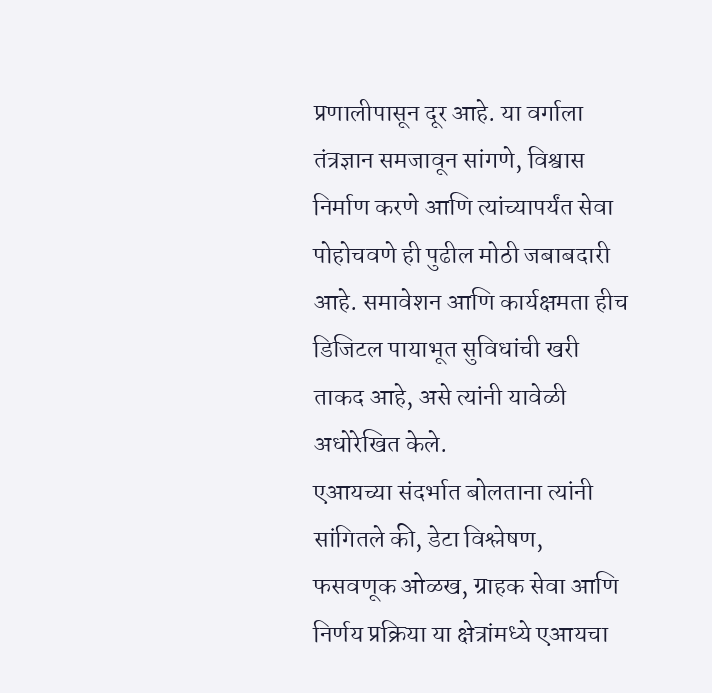प्रणालीपासून दूर आहे. या वर्गाला तंत्रज्ञान समजावून सांगणे, विश्वास निर्माण करणे आणि त्यांच्यापर्यंत सेवा पोहोचवणे ही पुढील मोठी जबाबदारी आहे. समावेशन आणि कार्यक्षमता हीच डिजिटल पायाभूत सुविधांची खरी ताकद आहे, असे त्यांनी यावेळी अधोरेखित केले.
एआयच्या संदर्भात बोलताना त्यांनी सांगितले की, डेटा विश्लेषण, फसवणूक ओळख, ग्राहक सेवा आणि निर्णय प्रक्रिया या क्षेत्रांमध्ये एआयचा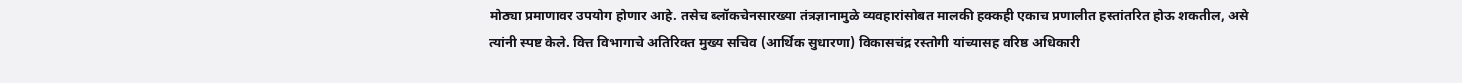मोठ्या प्रमाणावर उपयोग होणार आहे. तसेच ब्लॉकचेनसारख्या तंत्रज्ञानामुळे व्यवहारांसोबत मालकी हक्कही एकाच प्रणालीत हस्तांतरित होऊ शकतील, असे त्यांनी स्पष्ट केले. वित्त विभागाचे अतिरिक्त मुख्य सचिव (आर्थिक सुधारणा) विकासचंद्र रस्तोगी यांच्यासह वरिष्ठ अधिकारी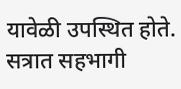यावेळी उपस्थित होते. सत्रात सहभागी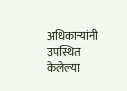अधिकाऱ्यांनी उपस्थित केलेल्या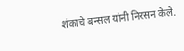शंकाचे बन्सल यांनी निरसन केले.